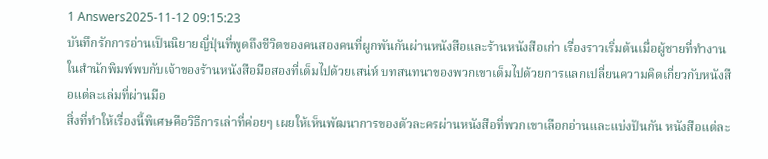1 Answers2025-11-12 09:15:23
บันทึกรักการอ่านเป็นนิยายญี่ปุ่นที่พูดถึงชีวิตของคนสองคนที่ผูกพันกันผ่านหนังสือและร้านหนังสือเก่า เรื่องราวเริ่มต้นเมื่อผู้ชายที่ทำงานในสำนักพิมพ์พบกับเจ้าของร้านหนังสือมือสองที่เต็มไปด้วยเสน่ห์ บทสนทนาของพวกเขาเต็มไปด้วยการแลกเปลี่ยนความคิดเกี่ยวกับหนังสือแต่ละเล่มที่ผ่านมือ
สิ่งที่ทำให้เรื่องนี้พิเศษคือวิธีการเล่าที่ค่อยๆ เผยให้เห็นพัฒนาการของตัวละครผ่านหนังสือที่พวกเขาเลือกอ่านและแบ่งปันกัน หนังสือแต่ละ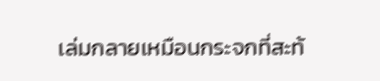เล่มกลายเหมือนกระจกที่สะท้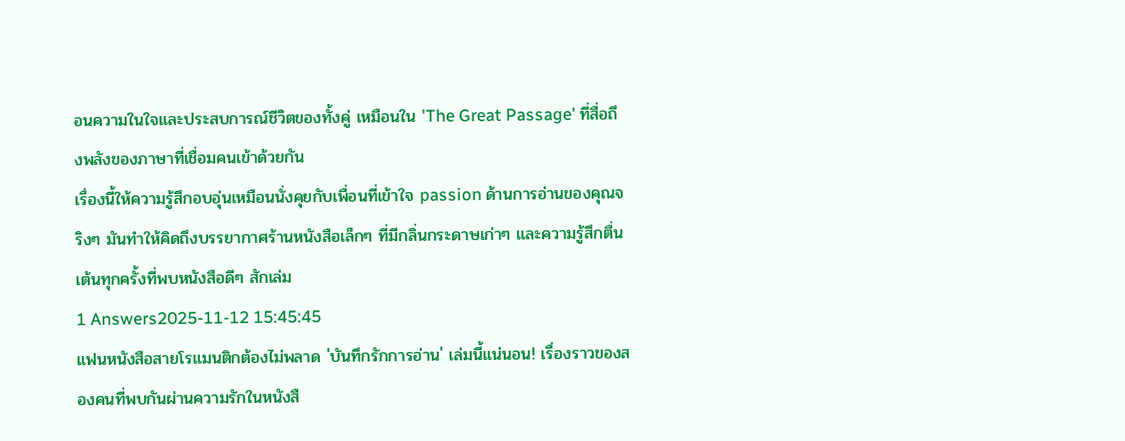อนความในใจและประสบการณ์ชีวิตของทั้งคู่ เหมือนใน 'The Great Passage' ที่สื่อถึงพลังของภาษาที่เชื่อมคนเข้าด้วยกัน
เรื่องนี้ให้ความรู้สึกอบอุ่นเหมือนนั่งคุยกับเพื่อนที่เข้าใจ passion ด้านการอ่านของคุณจริงๆ มันทำให้คิดถึงบรรยากาศร้านหนังสือเล็กๆ ที่มีกลิ่นกระดาษเก่าๆ และความรู้สึกตื่นเต้นทุกครั้งที่พบหนังสือดีๆ สักเล่ม
1 Answers2025-11-12 15:45:45
แฟนหนังสือสายโรแมนติกต้องไม่พลาด 'บันทึกรักการอ่าน' เล่มนี้แน่นอน! เรื่องราวของสองคนที่พบกันผ่านความรักในหนังสื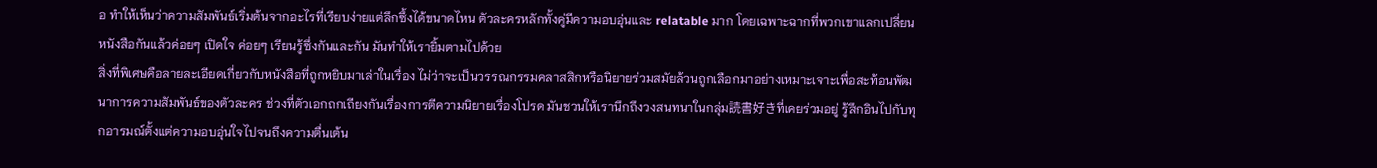อ ทำให้เห็นว่าความสัมพันธ์เริ่มต้นจากอะไรที่เรียบง่ายแต่ลึกซึ้งได้ขนาดไหน ตัวละครหลักทั้งคู่มีความอบอุ่นและ relatable มาก โดยเฉพาะฉากที่พวกเขาแลกเปลี่ยนหนังสือกันแล้วค่อยๆ เปิดใจ ค่อยๆ เรียนรู้ซึ่งกันและกัน มันทำให้เรายิ้มตามไปด้วย
สิ่งที่พิเศษคือลายละเอียดเกี่ยวกับหนังสือที่ถูกหยิบมาเล่าในเรื่อง ไม่ว่าจะเป็นวรรณกรรมคลาสสิกหรือนิยายร่วมสมัยล้วนถูกเลือกมาอย่างเหมาะเจาะเพื่อสะท้อนพัฒนาการความสัมพันธ์ของตัวละคร ช่วงที่ตัวเอกถกเถียงกันเรื่องการตีความนิยายเรื่องโปรด มันชวนให้เรานึกถึงวงสนทนาในกลุ่ม読書好きที่เคยร่วมอยู่ รู้สึกอินไปกับทุกอารมณ์ตั้งแต่ความอบอุ่นใจไปจนถึงความตื่นเต้น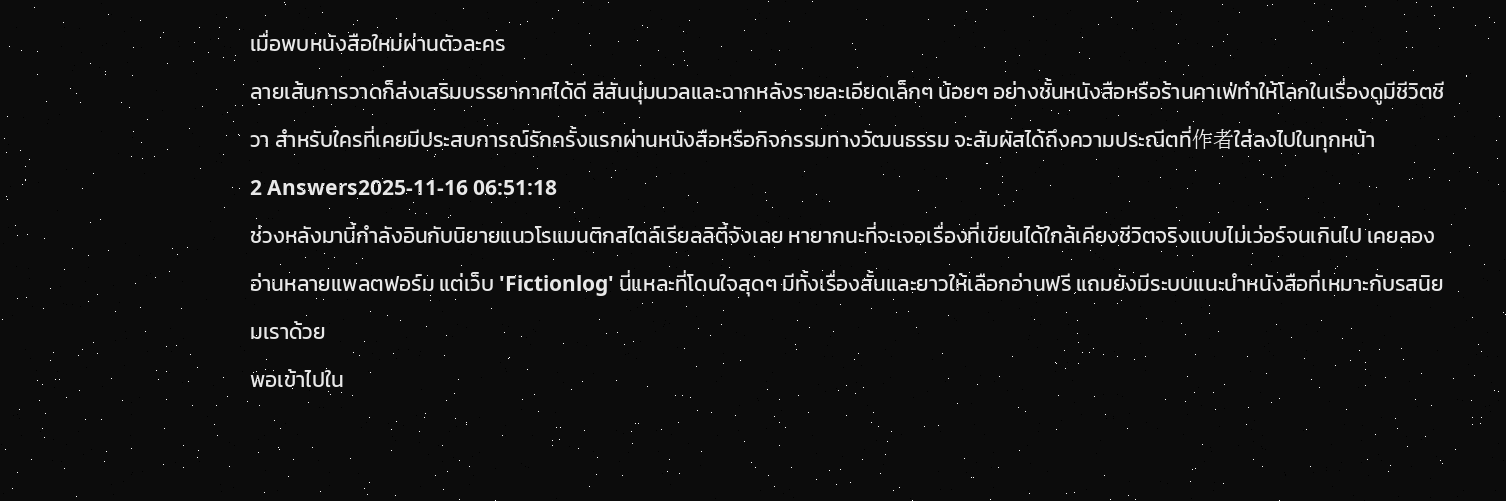เมื่อพบหนังสือใหม่ผ่านตัวละคร
ลายเส้นการวาดก็ส่งเสริมบรรยากาศได้ดี สีสันนุ่มนวลและฉากหลังรายละเอียดเล็กๆ น้อยๆ อย่างชั้นหนังสือหรือร้านคาเฟ่ทำให้โลกในเรื่องดูมีชีวิตชีวา สำหรับใครที่เคยมีประสบการณ์รักครั้งแรกผ่านหนังสือหรือกิจกรรมทางวัฒนธรรม จะสัมผัสได้ถึงความประณีตที่作者ใส่ลงไปในทุกหน้า
2 Answers2025-11-16 06:51:18
ช่วงหลังมานี้กำลังอินกับนิยายแนวโรแมนติกสไตล์เรียลลิตี้จังเลย หายากนะที่จะเจอเรื่องที่เขียนได้ใกล้เคียงชีวิตจริงแบบไม่เว่อร์จนเกินไป เคยลองอ่านหลายแพลตฟอร์ม แต่เว็บ 'Fictionlog' นี่แหละที่โดนใจสุดๆ มีทั้งเรื่องสั้นและยาวให้เลือกอ่านฟรี แถมยังมีระบบแนะนำหนังสือที่เหมาะกับรสนิยมเราด้วย
พอเข้าไปใน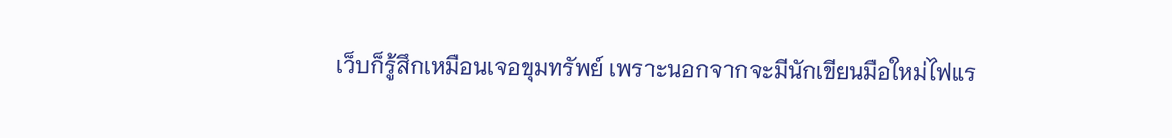เว็บก็รู้สึกเหมือนเจอขุมทรัพย์ เพราะนอกจากจะมีนักเขียนมือใหม่ไฟแร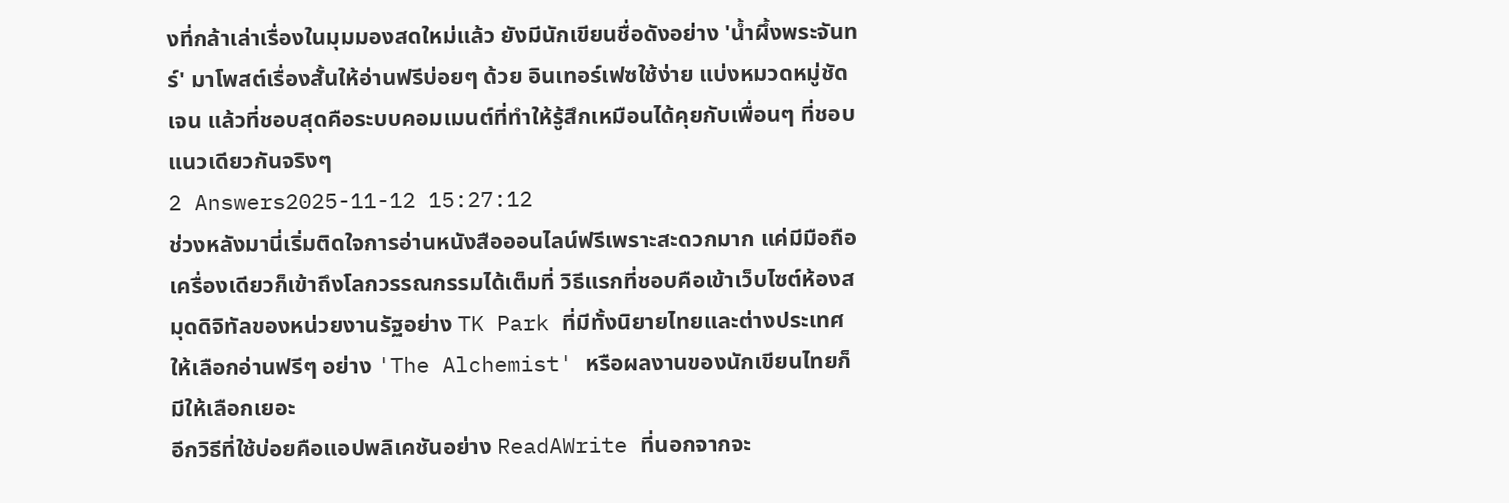งที่กล้าเล่าเรื่องในมุมมองสดใหม่แล้ว ยังมีนักเขียนชื่อดังอย่าง 'น้ำผึ้งพระจันทร์' มาโพสต์เรื่องสั้นให้อ่านฟรีบ่อยๆ ด้วย อินเทอร์เฟซใช้ง่าย แบ่งหมวดหมู่ชัดเจน แล้วที่ชอบสุดคือระบบคอมเมนต์ที่ทำให้รู้สึกเหมือนได้คุยกับเพื่อนๆ ที่ชอบแนวเดียวกันจริงๆ
2 Answers2025-11-12 15:27:12
ช่วงหลังมานี่เริ่มติดใจการอ่านหนังสือออนไลน์ฟรีเพราะสะดวกมาก แค่มีมือถือเครื่องเดียวก็เข้าถึงโลกวรรณกรรมได้เต็มที่ วิธีแรกที่ชอบคือเข้าเว็บไซต์ห้องสมุดดิจิทัลของหน่วยงานรัฐอย่าง TK Park ที่มีทั้งนิยายไทยและต่างประเทศให้เลือกอ่านฟรีๆ อย่าง 'The Alchemist' หรือผลงานของนักเขียนไทยก็มีให้เลือกเยอะ
อีกวิธีที่ใช้บ่อยคือแอปพลิเคชันอย่าง ReadAWrite ที่นอกจากจะ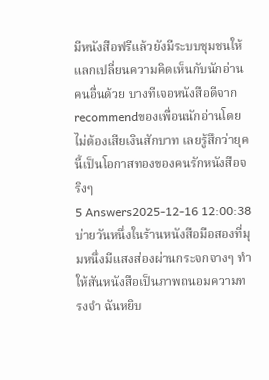มีหนังสือฟรีแล้วยังมีระบบชุมชนให้แลกเปลี่ยนความคิดเห็นกับนักอ่านคนอื่นด้วย บางทีเจอหนังสือดีจากrecommendของเพื่อนนักอ่านโดยไม่ต้องเสียเงินสักบาท เลยรู้สึกว่ายุคนี้เป็นโอกาสทองของคนรักหนังสือจริงๆ
5 Answers2025-12-16 12:00:38
บ่ายวันหนึ่งในร้านหนังสือมือสองที่มุมหนึ่งมีแสงส่องผ่านกระจกจางๆ ทำให้สันหนังสือเป็นภาพถนอมความทรงจำ ฉันหยิบ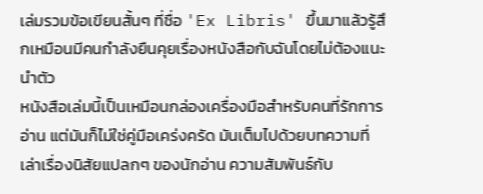เล่มรวมข้อเขียนสั้นๆ ที่ชื่อ 'Ex Libris' ขึ้นมาแล้วรู้สึกเหมือนมีคนกำลังยืนคุยเรื่องหนังสือกับฉันโดยไม่ต้องแนะนำตัว
หนังสือเล่มนี้เป็นเหมือนกล่องเครื่องมือสำหรับคนที่รักการอ่าน แต่มันก็ไม่ใช่คู่มือเคร่งครัด มันเต็มไปด้วยบทความที่เล่าเรื่องนิสัยแปลกๆ ของนักอ่าน ความสัมพันธ์กับ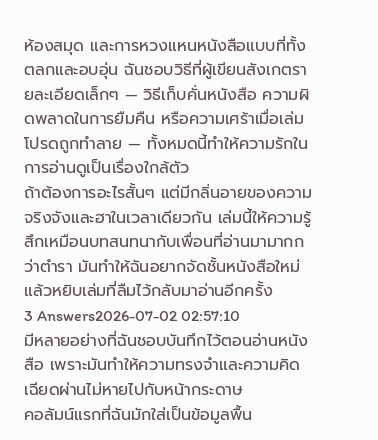ห้องสมุด และการหวงแหนหนังสือแบบที่ทั้งตลกและอบอุ่น ฉันชอบวิธีที่ผู้เขียนสังเกตรายละเอียดเล็กๆ — วิธีเก็บคั่นหนังสือ ความผิดพลาดในการยืมคืน หรือความเศร้าเมื่อเล่มโปรดถูกทำลาย — ทั้งหมดนี้ทำให้ความรักในการอ่านดูเป็นเรื่องใกล้ตัว
ถ้าต้องการอะไรสั้นๆ แต่มีกลิ่นอายของความจริงจังและฮาในเวลาเดียวกัน เล่มนี้ให้ความรู้สึกเหมือนบทสนทนากับเพื่อนที่อ่านมามากกว่าตำรา มันทำให้ฉันอยากจัดชั้นหนังสือใหม่แล้วหยิบเล่มที่ลืมไว้กลับมาอ่านอีกครั้ง
3 Answers2026-07-02 02:57:10
มีหลายอย่างที่ฉันชอบบันทึกไว้ตอนอ่านหนังสือ เพราะมันทำให้ความทรงจำและความคิดเฉียดผ่านไม่หายไปกับหน้ากระดาษ
คอลัมน์แรกที่ฉันมักใส่เป็นข้อมูลพื้น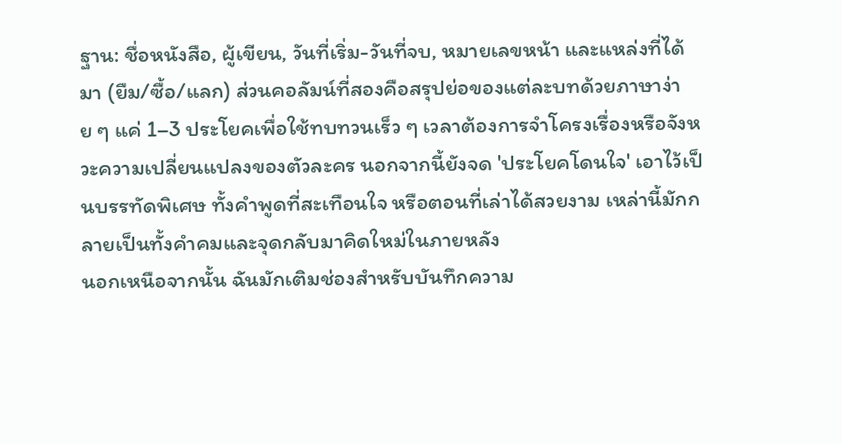ฐาน: ชื่อหนังสือ, ผู้เขียน, วันที่เริ่ม-วันที่จบ, หมายเลขหน้า และแหล่งที่ได้มา (ยืม/ซื้อ/แลก) ส่วนคอลัมน์ที่สองคือสรุปย่อของแต่ละบทด้วยภาษาง่าย ๆ แค่ 1–3 ประโยคเพื่อใช้ทบทวนเร็ว ๆ เวลาต้องการจำโครงเรื่องหรือจังหวะความเปลี่ยนแปลงของตัวละคร นอกจากนี้ยังจด 'ประโยคโดนใจ' เอาไว้เป็นบรรทัดพิเศษ ทั้งคำพูดที่สะเทือนใจ หรือตอนที่เล่าได้สวยงาม เหล่านี้มักกลายเป็นทั้งคำคมและจุดกลับมาคิดใหม่ในภายหลัง
นอกเหนือจากนั้น ฉันมักเติมช่องสำหรับบันทึกความ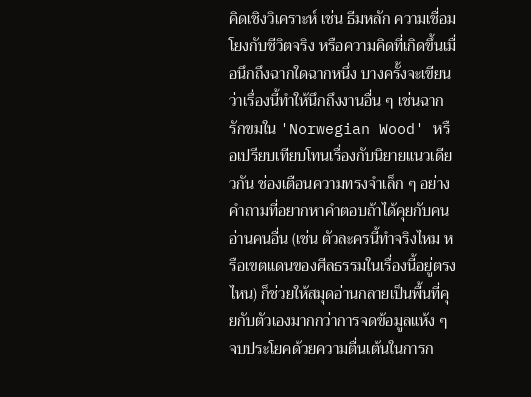คิดเชิงวิเคราะห์ เช่น ธีมหลัก ความเชื่อมโยงกับชีวิตจริง หรือความคิดที่เกิดขึ้นเมื่อนึกถึงฉากใดฉากหนึ่ง บางครั้งจะเขียนว่าเรื่องนี้ทำให้นึกถึงงานอื่น ๆ เช่นฉากรักขมใน 'Norwegian Wood' หรือเปรียบเทียบโทนเรื่องกับนิยายแนวเดียวกัน ช่องเตือนความทรงจำเล็ก ๆ อย่างคำถามที่อยากหาคำตอบถ้าได้คุยกับคนอ่านคนอื่น (เช่น ตัวละครนี้ทำจริงไหม หรือเขตแดนของศีลธรรมในเรื่องนี้อยู่ตรงไหน) ก็ช่วยให้สมุดอ่านกลายเป็นพื้นที่คุยกับตัวเองมากกว่าการจดข้อมูลแห้ง ๆ จบประโยคด้วยความตื่นเต้นในการก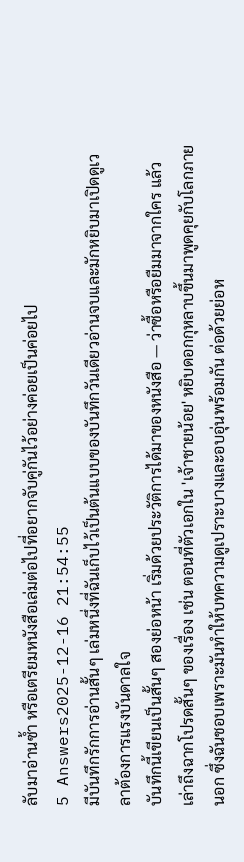ลับมาอ่านซ้ำ หรือเตรียมหนังสือเล่มต่อไปที่อยากจับคู่กันไว้อย่างค่อยเป็นค่อยไป
5 Answers2025-12-16 21:54:55
มีบันทึกรักการอ่านสั้นๆ เล่มหนึ่งที่ฉันเก็บไว้เป็นต้นแบบของบันทึกวันเดียวอ่านจบและมักหยิบมาเปิดดูเวลาต้องการแรงบันดาลใจ
บันทึกนี้เขียนเป็นสั้นๆ สองย่อหน้า เริ่มด้วยประวัติการได้มาของหนังสือ — ว่าซื้อหรือยืมมาจากใคร แล้วเล่าถึงฉากโปรดสั้นๆ ของเรื่อง เช่น ตอนที่ตัวเอกใน 'เจ้าชายน้อย' หยิบดอกกุหลาบขึ้นมาพูดคุยกับโลกภายนอก ซึ่งฉันชอบเพราะมันทำให้บทความดูเปราะบางและอบอุ่นพร้อมกัน ต่อด้วยย่อห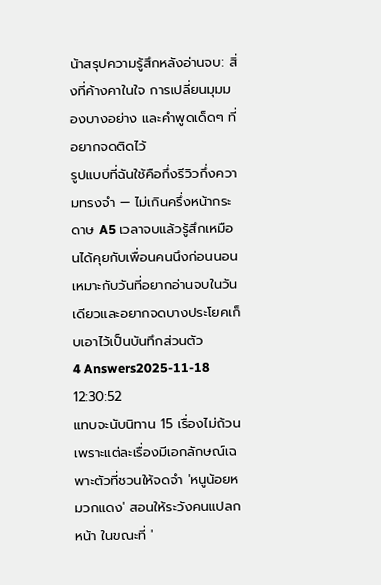น้าสรุปความรู้สึกหลังอ่านจบ: สิ่งที่ค้างคาในใจ การเปลี่ยนมุมมองบางอย่าง และคำพูดเด็ดๆ ที่อยากจดติดไว้
รูปแบบที่ฉันใช้คือกึ่งรีวิวกึ่งความทรงจำ — ไม่เกินครึ่งหน้ากระดาษ A5 เวลาจบแล้วรู้สึกเหมือนได้คุยกับเพื่อนคนนึงก่อนนอน เหมาะกับวันที่อยากอ่านจบในวันเดียวและอยากจดบางประโยคเก็บเอาไว้เป็นบันทึกส่วนตัว
4 Answers2025-11-18 12:30:52
แทบจะนับนิทาน 15 เรื่องไม่ถ้วน เพราะแต่ละเรื่องมีเอกลักษณ์เฉพาะตัวที่ชวนให้จดจำ 'หนูน้อยหมวกแดง' สอนให้ระวังคนแปลกหน้า ในขณะที่ '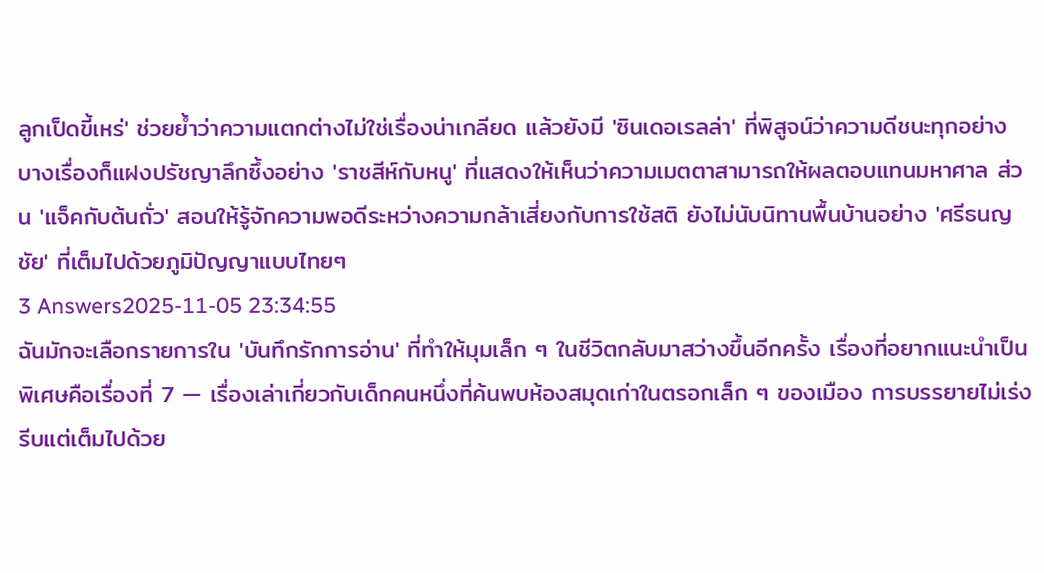ลูกเป็ดขี้เหร่' ช่วยย้ำว่าความแตกต่างไม่ใช่เรื่องน่าเกลียด แล้วยังมี 'ซินเดอเรลล่า' ที่พิสูจน์ว่าความดีชนะทุกอย่าง
บางเรื่องก็แฝงปรัชญาลึกซึ้งอย่าง 'ราชสีห์กับหนู' ที่แสดงให้เห็นว่าความเมตตาสามารถให้ผลตอบแทนมหาศาล ส่วน 'แจ็คกับต้นถั่ว' สอนให้รู้จักความพอดีระหว่างความกล้าเสี่ยงกับการใช้สติ ยังไม่นับนิทานพื้นบ้านอย่าง 'ศรีธนญชัย' ที่เต็มไปด้วยภูมิปัญญาแบบไทยๆ
3 Answers2025-11-05 23:34:55
ฉันมักจะเลือกรายการใน 'บันทึกรักการอ่าน' ที่ทำให้มุมเล็ก ๆ ในชีวิตกลับมาสว่างขึ้นอีกครั้ง เรื่องที่อยากแนะนำเป็นพิเศษคือเรื่องที่ 7 — เรื่องเล่าเกี่ยวกับเด็กคนหนึ่งที่ค้นพบห้องสมุดเก่าในตรอกเล็ก ๆ ของเมือง การบรรยายไม่เร่งรีบแต่เต็มไปด้วย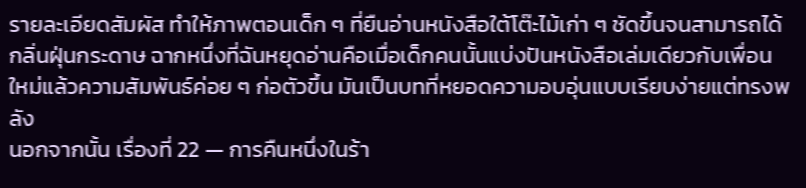รายละเอียดสัมผัส ทำให้ภาพตอนเด็ก ๆ ที่ยืนอ่านหนังสือใต้โต๊ะไม้เก่า ๆ ชัดขึ้นจนสามารถได้กลิ่นฝุ่นกระดาษ ฉากหนึ่งที่ฉันหยุดอ่านคือเมื่อเด็กคนนั้นแบ่งปันหนังสือเล่มเดียวกับเพื่อนใหม่แล้วความสัมพันธ์ค่อย ๆ ก่อตัวขึ้น มันเป็นบทที่หยอดความอบอุ่นแบบเรียบง่ายแต่ทรงพลัง
นอกจากนั้น เรื่องที่ 22 — การคืนหนึ่งในร้า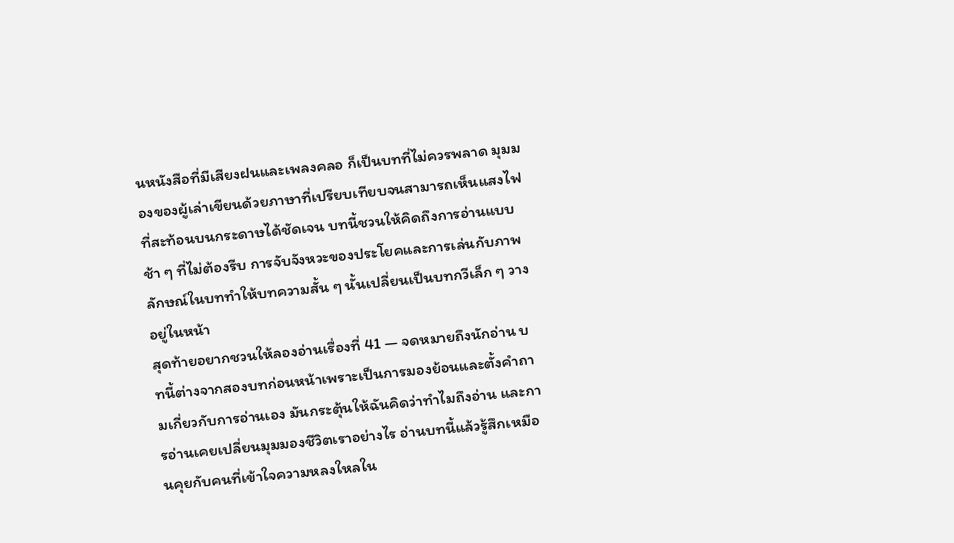นหนังสือที่มีเสียงฝนและเพลงคลอ ก็เป็นบทที่ไม่ควรพลาด มุมมองของผู้เล่าเขียนด้วยภาษาที่เปรียบเทียบจนสามารถเห็นแสงไฟที่สะท้อนบนกระดาษได้ชัดเจน บทนี้ชวนให้คิดถึงการอ่านแบบช้า ๆ ที่ไม่ต้องรีบ การจับจังหวะของประโยคและการเล่นกับภาพลักษณ์ในบททำให้บทความสั้น ๆ นั้นเปลี่ยนเป็นบทกวีเล็ก ๆ วางอยู่ในหน้า
สุดท้ายอยากชวนให้ลองอ่านเรื่องที่ 41 — จดหมายถึงนักอ่าน บทนี้ต่างจากสองบทก่อนหน้าเพราะเป็นการมองย้อนและตั้งคำถามเกี่ยวกับการอ่านเอง มันกระตุ้นให้ฉันคิดว่าทำไมถึงอ่าน และการอ่านเคยเปลี่ยนมุมมองชีวิตเราอย่างไร อ่านบทนี้แล้วรู้สึกเหมือนคุยกับคนที่เข้าใจความหลงใหลใน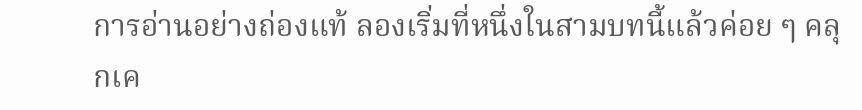การอ่านอย่างถ่องแท้ ลองเริ่มที่หนึ่งในสามบทนี้แล้วค่อย ๆ คลุกเค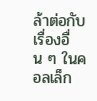ล้าต่อกับเรื่องอื่น ๆ ในคอลเล็ก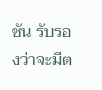ชัน รับรองว่าจะมีต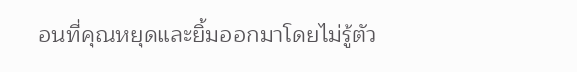อนที่คุณหยุดและยิ้มออกมาโดยไม่รู้ตัว